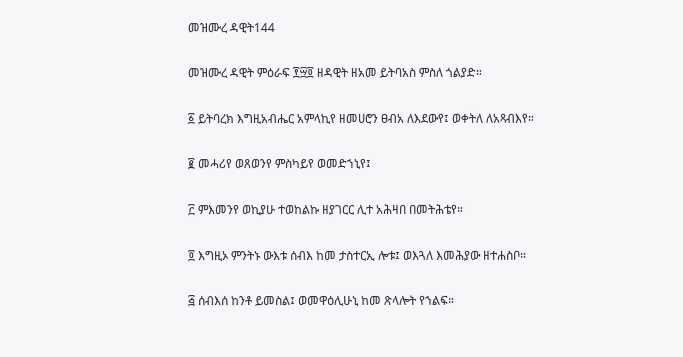መዝሙረ ዳዊት144

መዝሙረ ዳዊት ምዕራፍ ፻፵፬ ዘዳዊት ዘአመ ይትባአስ ምስለ ጎልያድ።

፩ ይትባረክ እግዚአብሔር አምላኪየ ዘመሀሮን ፀብአ ለእደውየ፤ ወቀትለ ለአጻብእየ።

፪ መሓሪየ ወጸወንየ ምስካይየ ወመድኀኒየ፤

፫ ምእመንየ ወኪያሁ ተወከልኩ ዘያገርር ሊተ አሕዛበ በመትሕቴየ።

፬ እግዚኦ ምንትኑ ውእቱ ሰብእ ከመ ታስተርኢ ሎቱ፤ ወእጓለ እመሕያው ዘተሐስቦ።

፭ ሰብእሰ ከንቶ ይመስል፤ ወመዋዕሊሁኒ ከመ ጽላሎት የኀልፍ።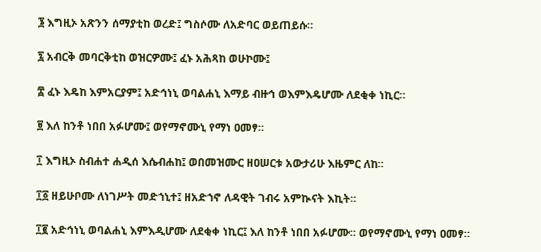፮ እግዚኦ አጽንን ሰማያቲከ ወረድ፤ ግስሶሙ ለአድባር ወይጠይሱ።

፯ አብርቅ መባርቅቲከ ወዝርዎሙ፤ ፈኑ አሕጻከ ወሁኮሙ፤

፰ ፈኑ እዴከ እምአርያም፤ አድኅነኒ ወባልሐኒ እማይ ብዙኅ ወእምእዴሆሙ ለደቂቀ ነኪር።

፱ እለ ከንቶ ነበበ አፉሆሙ፤ ወየማኖሙኒ የማነ ዐመፃ።

፲ እግዚኦ ስብሐተ ሐዲሰ እሴብሐከ፤ ወበመዝሙር ዘዐሠርቱ አውታሪሁ እዜምር ለከ።

፲፩ ዘይሁቦሙ ለነገሥት መድኀኒተ፤ ዘአድኀኖ ለዳዊት ገብሩ አምኲናት እኪት።

፲፪ አድኅነኒ ወባልሐኒ እምእዲሆሙ ለደቂቀ ነኪር፤ እለ ከንቶ ነበበ አፉሆሙ። ወየማኖሙኒ የማነ ዐመፃ።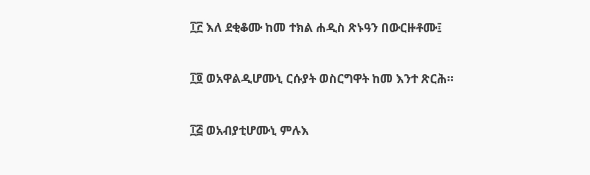፲፫ እለ ደቂቆሙ ከመ ተክል ሐዲስ ጽኑዓን በውርዙቶሙ፤

፲፬ ወአዋልዲሆሙኒ ርሱያት ወስርግዋት ከመ እንተ ጽርሕ።

፲፭ ወአብያቲሆሙኒ ምሉእ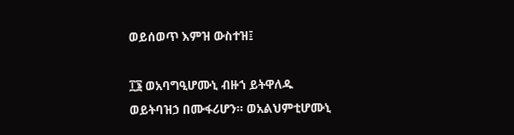ወይሰወጥ እምዝ ውስተዝ፤

፲፮ ወአባግዒሆሙኒ ብዙኀ ይትዋለዱ ወይትባዝኃ በሙፋሪሆን። ወአልህምቲሆሙኒ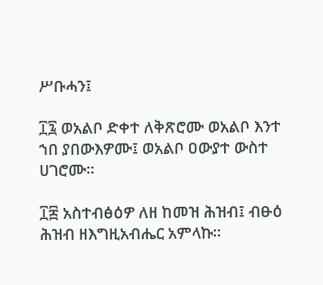ሥቡሓን፤

፲፯ ወአልቦ ድቀተ ለቅጽሮሙ ወአልቦ እንተ ኀበ ያበውእዎሙ፤ ወአልቦ ዐውያተ ውስተ ሀገሮሙ።

፲፰ አስተብፅዕዎ ለዘ ከመዝ ሕዝብ፤ ብፁዕ ሕዝብ ዘእግዚአብሔር አምላኩ።